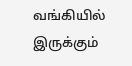வங்கியில் இருக்கும்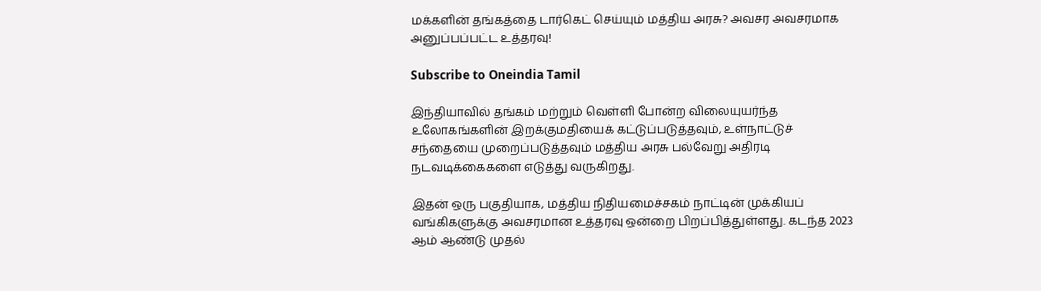மக்களின் தங்கத்தை டார்கெட் செய்யும் மத்திய அரசு? அவசர அவசரமாக அனுப்பப்பட்ட உத்தரவு!

Subscribe to Oneindia Tamil

இந்தியாவில் தங்கம் மற்றும் வெள்ளி போன்ற விலையுயர்ந்த உலோகங்களின் இறக்குமதியைக் கட்டுப்படுத்தவும், உள்நாட்டுச் சந்தையை முறைப்படுத்தவும் மத்திய அரசு பல்வேறு அதிரடி நடவடிக்கைகளை எடுத்து வருகிறது.

இதன் ஒரு பகுதியாக, மத்திய நிதியமைச்சகம் நாட்டின் முக்கியப் வங்கிகளுக்கு அவசரமான உத்தரவு ஒன்றை பிறப்பித்துள்ளது. கடந்த 2023 ஆம் ஆண்டு முதல்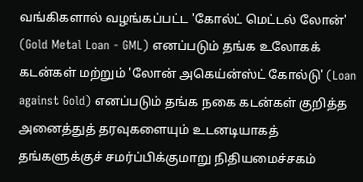வங்கிகளால் வழங்கப்பட்ட 'கோல்ட் மெட்டல் லோன்' (Gold Metal Loan - GML) எனப்படும் தங்க உலோகக் கடன்கள் மற்றும் 'லோன் அகெய்ன்ஸ்ட் கோல்டு' (Loan against Gold) எனப்படும் தங்க நகை கடன்கள் குறித்த அனைத்துத் தரவுகளையும் உடனடியாகத் தங்களுக்குச் சமர்ப்பிக்குமாறு நிதியமைச்சகம்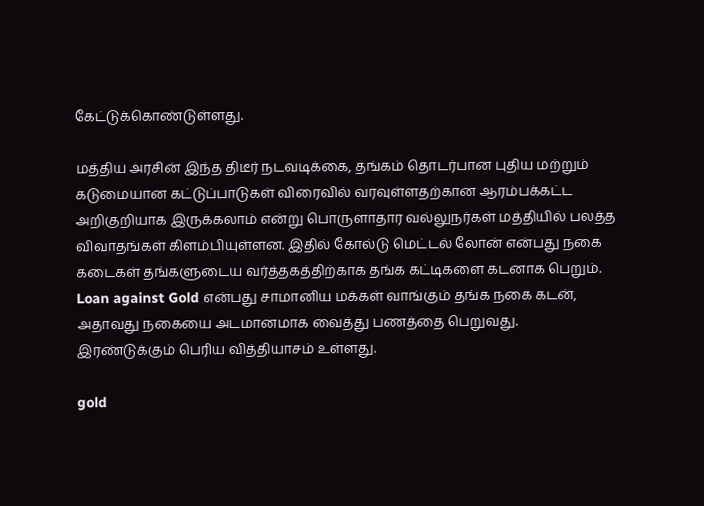கேட்டுக்கொண்டுள்ளது.

மத்திய அரசின் இந்த திடீர் நடவடிக்கை, தங்கம் தொடர்பான புதிய மற்றும் கடுமையான கட்டுப்பாடுகள் விரைவில் வரவுள்ளதற்கான ஆரம்பக்கட்ட அறிகுறியாக இருக்கலாம் என்று பொருளாதார வல்லுநர்கள் மத்தியில் பலத்த விவாதங்கள் கிளம்பியுள்ளன. இதில் கோல்டு மெட்டல் லோன் என்பது நகை கடைகள் தங்களுடைய வர்த்தகத்திற்காக தங்க கட்டிகளை கடனாக பெறும். Loan against Gold என்பது சாமானிய மக்கள் வாங்கும் தங்க நகை கடன், அதாவது நகையை அடமானமாக வைத்து பணத்தை பெறுவது. இரண்டுக்கும் பெரிய வித்தியாசம் உள்ளது.

gold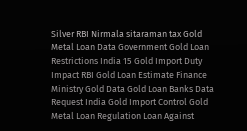Silver RBI Nirmala sitaraman tax Gold Metal Loan Data Government Gold Loan Restrictions India 15 Gold Import Duty Impact RBI Gold Loan Estimate Finance Ministry Gold Data Gold Loan Banks Data Request India Gold Import Control Gold Metal Loan Regulation Loan Against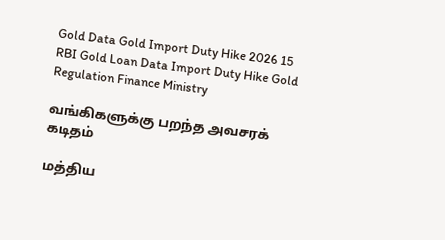Gold Data Gold Import Duty Hike 2026 15 RBI Gold Loan Data Import Duty Hike Gold Regulation Finance Ministry

வங்கிகளுக்கு பறந்த அவசரக் கடிதம்

மத்திய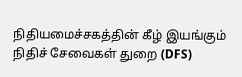நிதியமைச்சகத்தின் கீழ் இயங்கும் நிதிச் சேவைகள் துறை (DFS)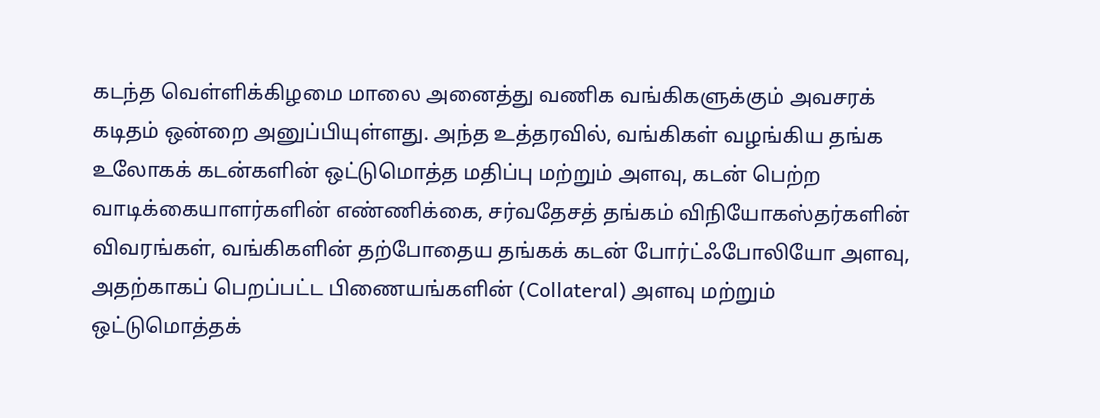கடந்த வெள்ளிக்கிழமை மாலை அனைத்து வணிக வங்கிகளுக்கும் அவசரக் கடிதம் ஒன்றை அனுப்பியுள்ளது. அந்த உத்தரவில், வங்கிகள் வழங்கிய தங்க உலோகக் கடன்களின் ஒட்டுமொத்த மதிப்பு மற்றும் அளவு, கடன் பெற்ற வாடிக்கையாளர்களின் எண்ணிக்கை, சர்வதேசத் தங்கம் விநியோகஸ்தர்களின் விவரங்கள், வங்கிகளின் தற்போதைய தங்கக் கடன் போர்ட்ஃபோலியோ அளவு, அதற்காகப் பெறப்பட்ட பிணையங்களின் (Collateral) அளவு மற்றும் ஒட்டுமொத்தக்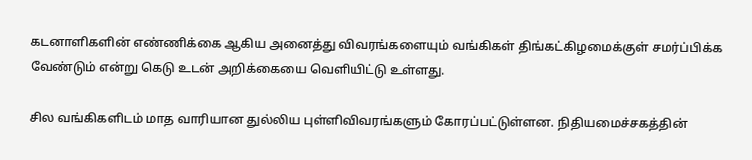கடனாளிகளின் எண்ணிக்கை ஆகிய அனைத்து விவரங்களையும் வங்கிகள் திங்கட்கிழமைக்குள் சமர்ப்பிக்க வேண்டும் என்று கெடு உடன் அறிக்கையை வெளியிட்டு உள்ளது.

சில வங்கிகளிடம் மாத வாரியான துல்லிய புள்ளிவிவரங்களும் கோரப்பட்டுள்ளன. நிதியமைச்சகத்தின்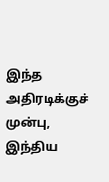இந்த அதிரடிக்குச் முன்பு, இந்திய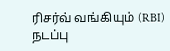ரிசர்வ் வங்கியும் (RBI) நடப்பு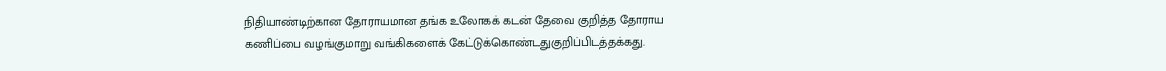நிதியாண்டிற்கான தோராயமான தங்க உலோகக் கடன் தேவை குறித்த தோராய கணிப்பை வழங்குமாறு வங்கிகளைக் கேட்டுக்கொண்டதுகுறிப்பிடத்தக்கது.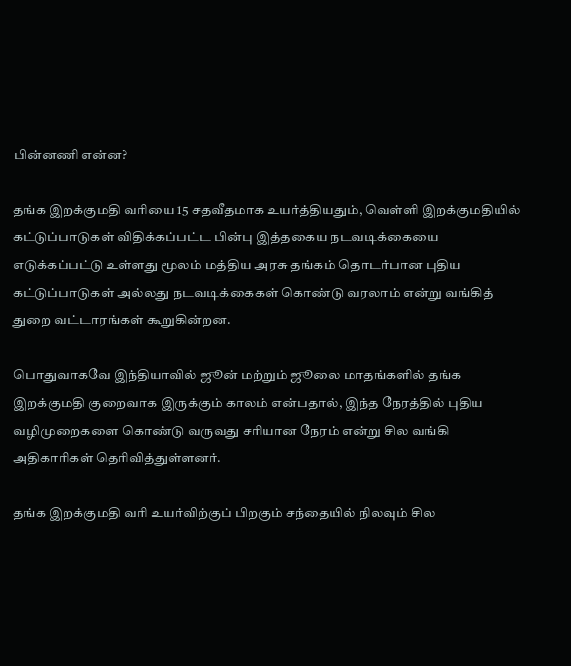பின்னணி என்ன?

தங்க இறக்குமதி வரியை 15 சதவீதமாக உயர்த்தியதும், வெள்ளி இறக்குமதியில் கட்டுப்பாடுகள் விதிக்கப்பட்ட பின்பு இத்தகைய நடவடிக்கையை எடுக்கப்பட்டு உள்ளது மூலம் மத்திய அரசு தங்கம் தொடர்பான புதிய கட்டுப்பாடுகள் அல்லது நடவடிக்கைகள் கொண்டு வரலாம் என்று வங்கித் துறை வட்டாரங்கள் கூறுகின்றன.

பொதுவாகவே இந்தியாவில் ஜூன் மற்றும் ஜூலை மாதங்களில் தங்க இறக்குமதி குறைவாக இருக்கும் காலம் என்பதால், இந்த நேரத்தில் புதிய வழிமுறைகளை கொண்டு வருவது சரியான நேரம் என்று சில வங்கி அதிகாரிகள் தெரிவித்துள்ளனர்.

தங்க இறக்குமதி வரி உயர்விற்குப் பிறகும் சந்தையில் நிலவும் சில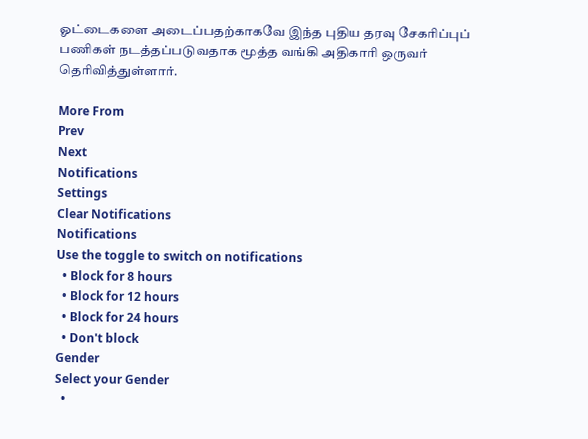ஓட்டைகளை அடைப்பதற்காகவே இந்த புதிய தரவு சேகரிப்புப் பணிகள் நடத்தப்படுவதாக மூத்த வங்கி அதிகாரி ஒருவர் தெரிவித்துள்ளார்.

More From
Prev
Next
Notifications
Settings
Clear Notifications
Notifications
Use the toggle to switch on notifications
  • Block for 8 hours
  • Block for 12 hours
  • Block for 24 hours
  • Don't block
Gender
Select your Gender
  •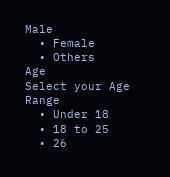Male
  • Female
  • Others
Age
Select your Age Range
  • Under 18
  • 18 to 25
  • 26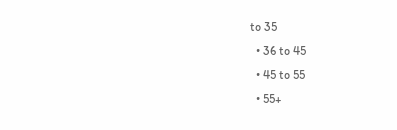to 35
  • 36 to 45
  • 45 to 55
  • 55+